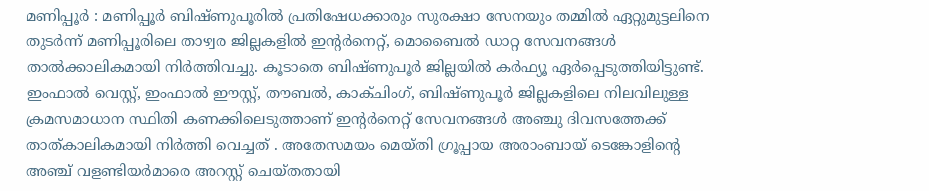മണിപ്പൂർ : മണിപ്പൂർ ബിഷ്ണുപൂരിൽ പ്രതിഷേധക്കാരും സുരക്ഷാ സേനയും തമ്മിൽ ഏറ്റുമുട്ടലിനെ തുടർന്ന് മണിപ്പൂരിലെ താഴ്വര ജില്ലകളിൽ ഇന്റർനെറ്റ്, മൊബൈൽ ഡാറ്റ സേവനങ്ങൾ താൽക്കാലികമായി നിർത്തിവച്ചു. കൂടാതെ ബിഷ്ണുപൂർ ജില്ലയിൽ കർഫ്യൂ ഏർപ്പെടുത്തിയിട്ടുണ്ട്. ഇംഫാൽ വെസ്റ്റ്, ഇംഫാൽ ഈസ്റ്റ്, തൗബൽ, കാക്ചിംഗ്, ബിഷ്ണുപൂർ ജില്ലകളിലെ നിലവിലുള്ള ക്രമസമാധാന സ്ഥിതി കണക്കിലെടുത്താണ് ഇന്റർനെറ്റ് സേവനങ്ങൾ അഞ്ചു ദിവസത്തേക്ക് താത്കാലികമായി നിർത്തി വെച്ചത് . അതേസമയം മെയ്തി ഗ്രൂപ്പായ അരാംബായ് ടെങ്കോളിന്റെ അഞ്ച് വളണ്ടിയർമാരെ അറസ്റ്റ് ചെയ്തതായി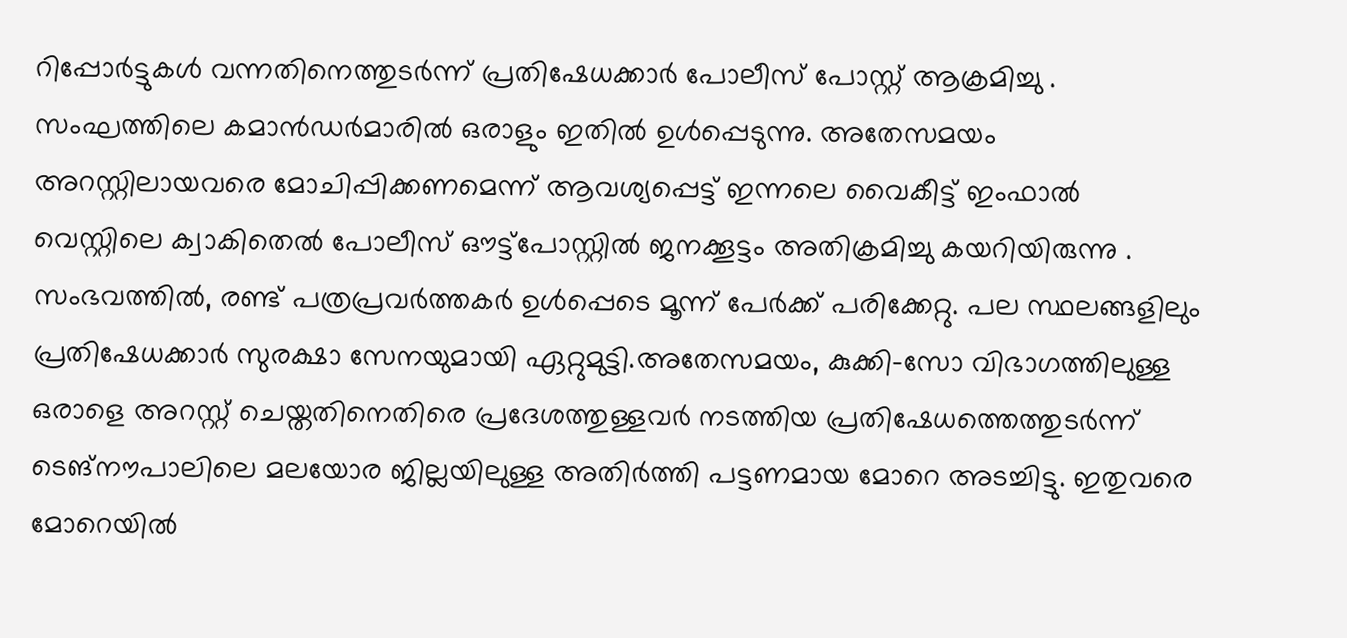റിപ്പോർട്ടുകൾ വന്നതിനെത്തുടർന്ന് പ്രതിഷേധക്കാർ പോലീസ് പോസ്റ്റ് ആക്രമിച്ചു .
സംഘത്തിലെ കമാൻഡർമാരിൽ ഒരാളും ഇതിൽ ഉൾപ്പെടുന്നു. അതേസമയം അറസ്റ്റിലായവരെ മോചിപ്പിക്കണമെന്ന് ആവശ്യപ്പെട്ട് ഇന്നലെ വൈകീട്ട് ഇംഫാൽ വെസ്റ്റിലെ ക്വാകിതെൽ പോലീസ് ഔട്ട്പോസ്റ്റിൽ ജനക്കൂട്ടം അതിക്രമിച്ചു കയറിയിരുന്നു . സംഭവത്തിൽ, രണ്ട് പത്രപ്രവർത്തകർ ഉൾപ്പെടെ മൂന്ന് പേർക്ക് പരിക്കേറ്റു. പല സ്ഥലങ്ങളിലും പ്രതിഷേധക്കാർ സുരക്ഷാ സേനയുമായി ഏറ്റുമുട്ടി.അതേസമയം, കുക്കി-സോ വിഭാഗത്തിലുള്ള ഒരാളെ അറസ്റ്റ് ചെയ്തതിനെതിരെ പ്രദേശത്തുള്ളവർ നടത്തിയ പ്രതിഷേധത്തെത്തുടർന്ന് ടെങ്നൗപാലിലെ മലയോര ജില്ലയിലുള്ള അതിർത്തി പട്ടണമായ മോറെ അടച്ചിട്ടു. ഇതുവരെ മോറെയിൽ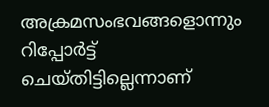അക്രമസംഭവങ്ങളൊന്നും റിപ്പോർട്ട് ചെയ്തിട്ടില്ലെന്നാണ്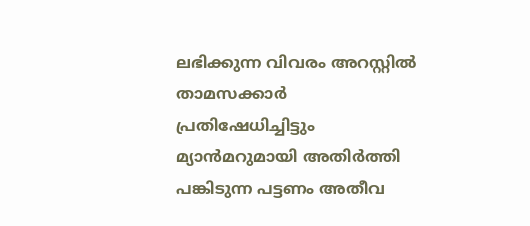ലഭിക്കുന്ന വിവരം അറസ്റ്റിൽ താമസക്കാർ പ്രതിഷേധിച്ചിട്ടും മ്യാൻമറുമായി അതിർത്തി പങ്കിടുന്ന പട്ടണം അതീവ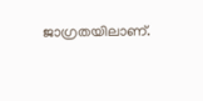ജാഗ്രതയിലാണ്.